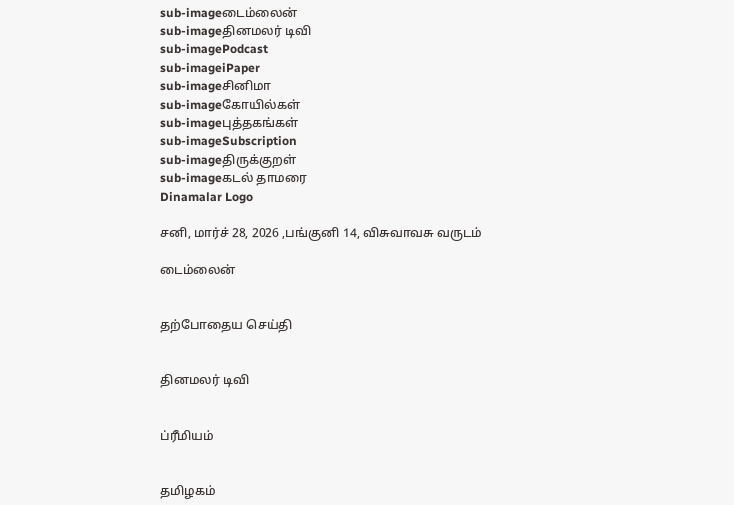sub-imageடைம்லைன்
sub-imageதினமலர் டிவி
sub-imagePodcast
sub-imageiPaper
sub-imageசினிமா
sub-imageகோயில்கள்
sub-imageபுத்தகங்கள்
sub-imageSubscription
sub-imageதிருக்குறள்
sub-imageகடல் தாமரை
Dinamalar Logo

சனி, மார்ச் 28, 2026 ,பங்குனி 14, விசுவாவசு வருடம்

டைம்லைன்


தற்போதைய செய்தி


தினமலர் டிவி


ப்ரீமியம்


தமிழகம்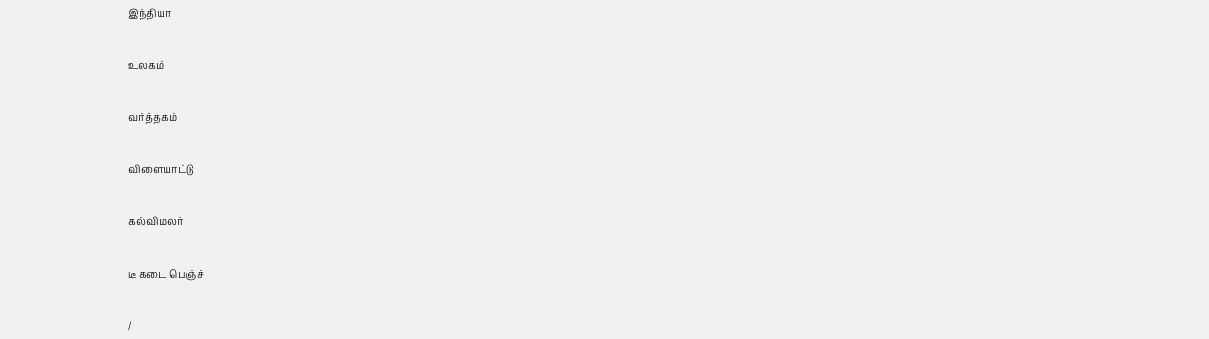இந்தியா


உலகம்


வர்த்தகம்


விளையாட்டு


கல்விமலர்


டீ கடை பெஞ்ச்


/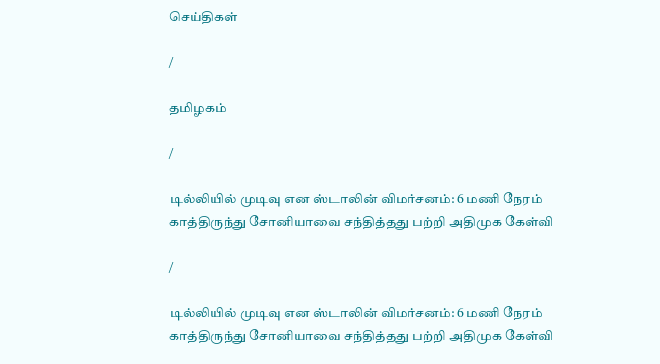செய்திகள்

/

தமிழகம்

/

டில்லியில் முடிவு என ஸ்டாலின் விமர்சனம்: 6 மணி நேரம் காத்திருந்து சோனியாவை சந்தித்தது பற்றி அதிமுக கேள்வி

/

டில்லியில் முடிவு என ஸ்டாலின் விமர்சனம்: 6 மணி நேரம் காத்திருந்து சோனியாவை சந்தித்தது பற்றி அதிமுக கேள்வி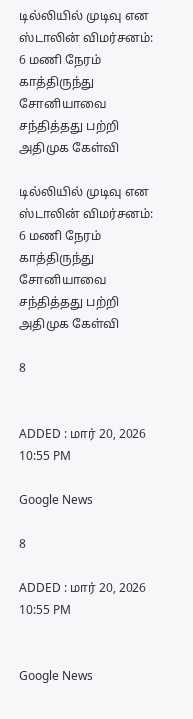டில்லியில் முடிவு என ஸ்டாலின் விமர்சனம்: 6 மணி நேரம் காத்திருந்து சோனியாவை சந்தித்தது பற்றி அதிமுக கேள்வி

டில்லியில் முடிவு என ஸ்டாலின் விமர்சனம்: 6 மணி நேரம் காத்திருந்து சோனியாவை சந்தித்தது பற்றி அதிமுக கேள்வி

8


ADDED : மார் 20, 2026 10:55 PM

Google News

8

ADDED : மார் 20, 2026 10:55 PM


Google News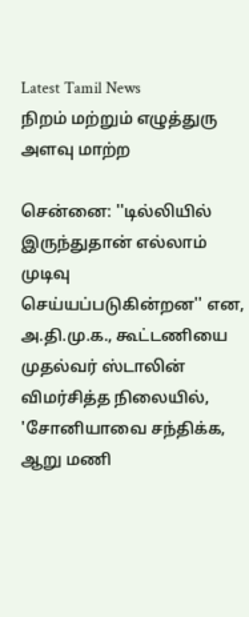Latest Tamil News
நிறம் மற்றும் எழுத்துரு அளவு மாற்ற

சென்னை: ''டில்லியில் இருந்துதான் எல்லாம் முடிவு செய்யப்படுகின்றன'' என, அ.தி.மு.க., கூட்டணியை முதல்வர் ஸ்டாலின் விமர்சித்த நிலையில், 'சோனியாவை சந்திக்க, ஆறு மணி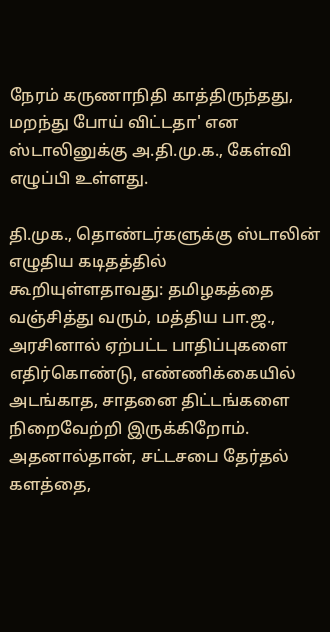நேரம் கருணாநிதி காத்திருந்தது, மறந்து போய் விட்டதா' என ஸ்டாலினுக்கு அ.தி.மு.க., கேள்வி எழுப்பி உள்ளது.

தி.முக., தொண்டர்களுக்கு ஸ்டாலின் எழுதிய கடிதத்தில் கூறியுள்ளதாவது: தமிழகத்தை வஞ்சித்து வரும், மத்திய பா.ஜ., அரசினால் ஏற்பட்ட பாதிப்புகளை எதிர்கொண்டு, எண்ணிக்கையில் அடங்காத, சாதனை திட்டங்களை நிறைவேற்றி இருக்கிறோம். அதனால்தான், சட்டசபை தேர்தல் களத்தை,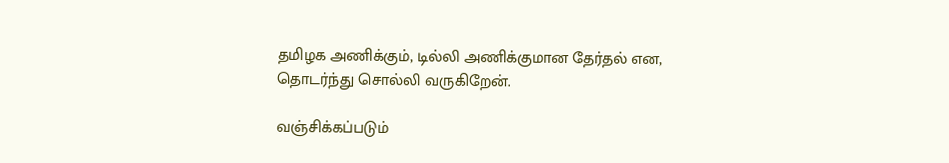தமிழக அணிக்கும், டில்லி அணிக்குமான தேர்தல் என, தொடர்ந்து சொல்லி வருகிறேன்.

வஞ்சிக்கப்படும்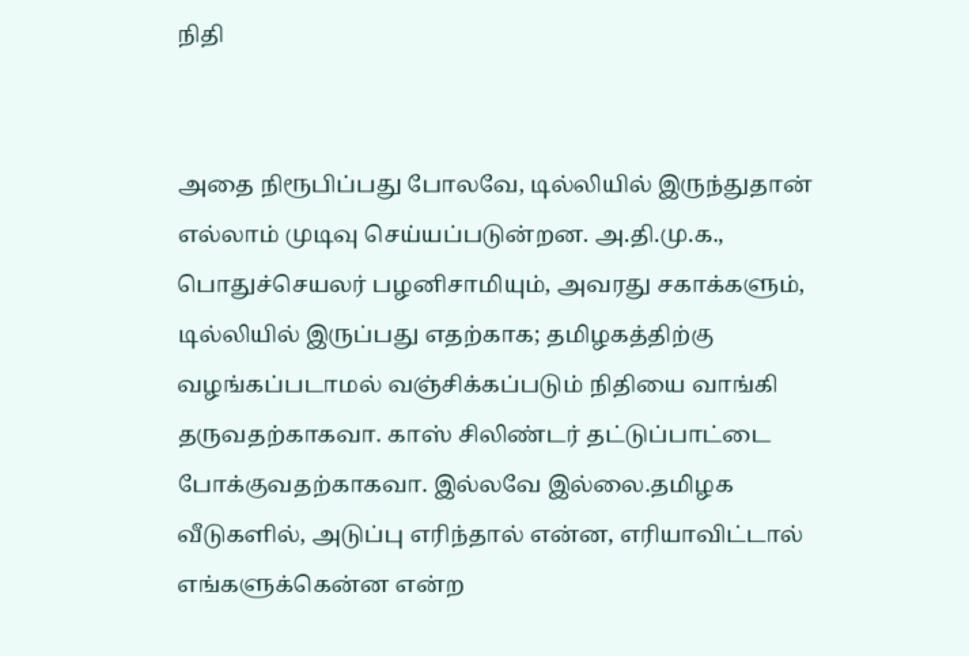நிதி


அதை நிரூபிப்பது போலவே, டில்லியில் இருந்துதான் எல்லாம் முடிவு செய்யப்படுன்றன. அ.தி.மு.க., பொதுச்செயலர் பழனிசாமியும், அவரது சகாக்களும், டில்லியில் இருப்பது எதற்காக; தமிழகத்திற்கு வழங்கப்படாமல் வஞ்சிக்கப்படும் நிதியை வாங்கி தருவதற்காகவா. காஸ் சிலிண்டர் தட்டுப்பாட்டை போக்குவதற்காகவா. இல்லவே இல்லை.தமிழக வீடுகளில், அடுப்பு எரிந்தால் என்ன, எரியாவிட்டால் எங்களுக்கென்ன என்ற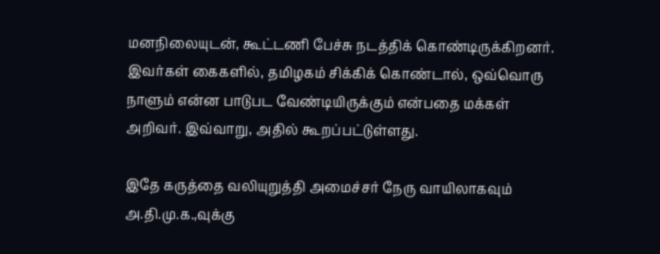மனநிலையுடன், கூட்டணி பேச்சு நடத்திக் கொண்டிருக்கிறனர். இவர்கள் கைகளில், தமிழகம் சிக்கிக் கொண்டால், ஒவ்வொரு நாளும் என்ன பாடுபட வேண்டியிருக்கும் என்பதை மக்கள் அறிவர். இவ்வாறு, அதில் கூறப்பட்டுள்ளது.

இதே கருத்தை வலியுறுத்தி அமைச்சர் நேரு வாயிலாகவும் அ.தி.மு.க.,வுக்கு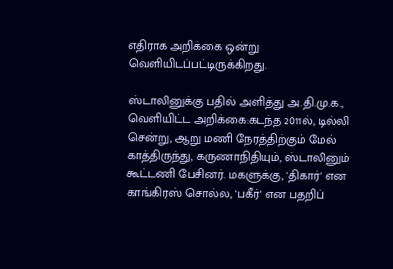எதிராக அறிக்கை ஒன்று வெளியிடப்பட்டிருக்கிறது.

ஸ்டாலினுக்கு பதில் அளித்து அ.தி.மு.க., வெளியிட்ட அறிக்கை:கடந்த 2011ல், டில்லி சென்று, ஆறு மணி நேரத்திற்கும் மேல் காத்திருந்து, கருணாநிதியும், ஸ்டாலினும் கூட்டணி பேசினர். மகளுக்கு, 'திகார்' என காங்கிரஸ் சொல்ல, 'பகீர்' என பதறிப்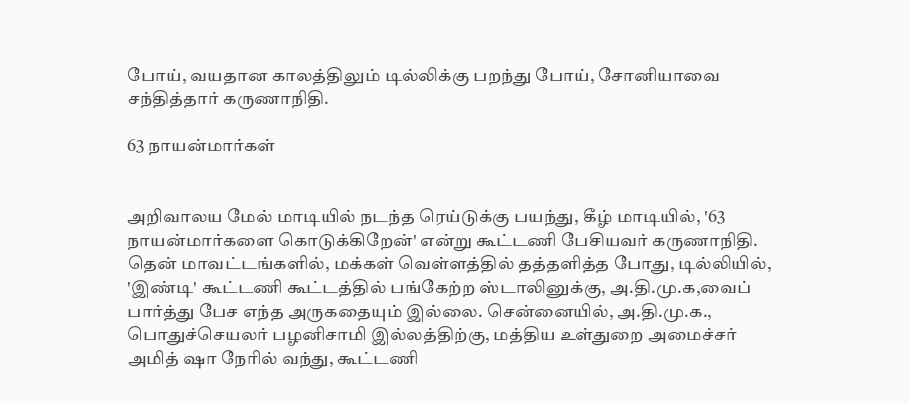போய், வயதான காலத்திலும் டில்லிக்கு பறந்து போய், சோனியாவை சந்தித்தார் கருணாநிதி.

63 நாயன்மார்கள்


அறிவாலய மேல் மாடியில் நடந்த ரெய்டுக்கு பயந்து, கீழ் மாடியில், '63 நாயன்மார்களை கொடுக்கிறேன்' என்று கூட்டணி பேசியவர் கருணாநிதி. தென் மாவட்டங்களில், மக்கள் வெள்ளத்தில் தத்தளித்த போது, டில்லியில், 'இண்டி' கூட்டணி கூட்டத்தில் பங்கேற்ற ஸ்டாலினுக்கு, அ.தி.மு.க,வைப் பார்த்து பேச எந்த அருகதையும் இல்லை. சென்னையில், அ.தி.மு.க., பொதுச்செயலர் பழனிசாமி இல்லத்திற்கு, மத்திய உள்துறை அமைச்சர் அமித் ஷா நேரில் வந்து, கூட்டணி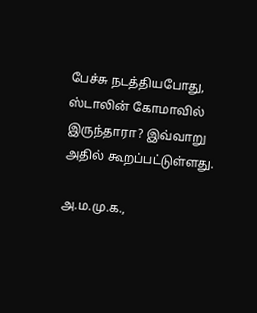பேச்சு நடத்தியபோது, ஸ்டாலின் கோமாவில் இருந்தாரா? இவ்வாறு அதில் கூறப்பட்டுள்ளது.

அ.ம.மு.க.,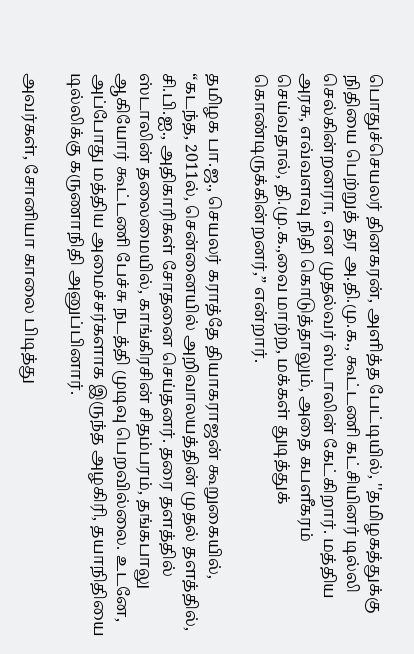பொதுச்செயலர் தினகரன், அளித்த பேட்டியில், ''தமிழகத்துக்கு நிதியை பெற்றுத் தர அ.தி.மு.க., கூட்டணி கட்சியினர் டில்லி செல்கின்றனரா, என முதல்வர் ஸ்டாலின் கேட்கிறார். மத்திய அரசு, எவ்வளவு நிதி கொடுத்தாலும், அதை கபளீகரம் செய்வதால், தி.மு.க.,வை மாற்ற, மக்கள் துடித்துக் கொண்டிருக்கின்றனர்,” என்றார்.

தமிழக பா.ஜ., செயலர் கராத்தே தியாகராஜன் கூறுகையில், “கடந்த, 2011ல், சென்னையில் அறிவாலயத்தின் முதல் தளத்தில், சி.பி.ஐ., அதிகாரிகள் சோதனை செய்தனர். தரை தளத்தில் ஸ்டாலின் தலைமையில், காங்கிரசின் சிதம்பரம், தங்கபாலு ஆகியோர் கூட்டணி பேச்சு நடத்தி முடிவு பெறவில்லை. உடனே, அப்போது மத்திய அமைச்சர்களாக இருந்த அழகிரி, தயாநிதியை டில்லிக்கு கருணாநிதி அனுப்பினார்.

அவர்கள், சோனியா காலை பிடித்து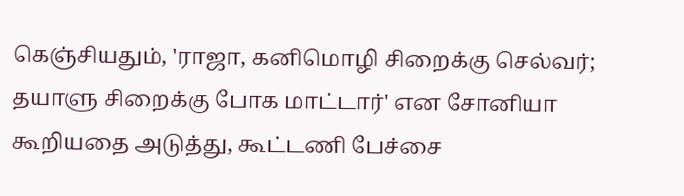கெஞ்சியதும், 'ராஜா, கனிமொழி சிறைக்கு செல்வர்; தயாளு சிறைக்கு போக மாட்டார்' என சோனியா கூறியதை அடுத்து, கூட்டணி பேச்சை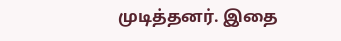முடித்தனர். இதை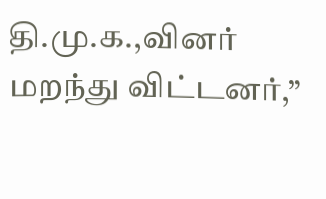தி.மு.க.,வினர் மறந்து விட்டனர்,”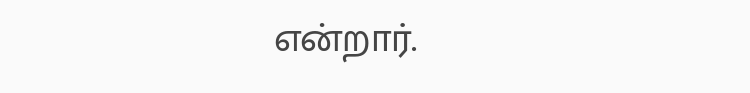என்றார்.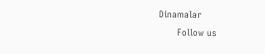Dinamalar
      Follow us